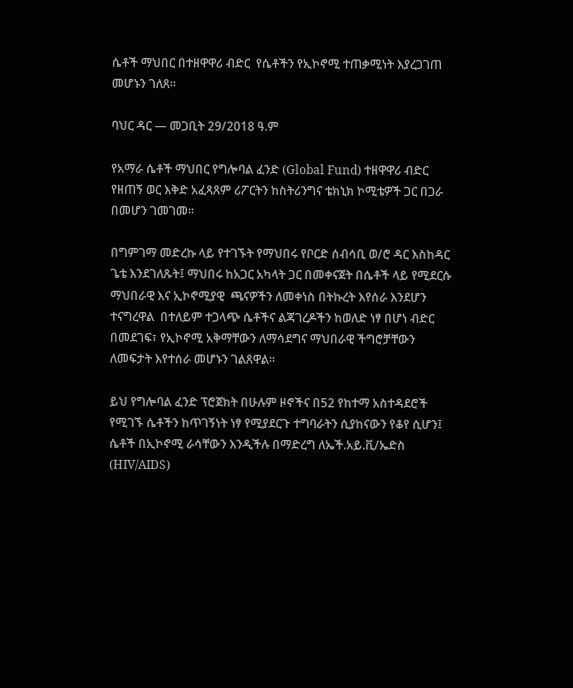ሴቶች ማህበር በተዘዋዋሪ ብድር  የሴቶችን የኢኮኖሚ ተጠቃሚነት እያረጋገጠ መሆኑን ገለጸ።

ባህር ዳር — መጋቢት 29/2018 ዓ.ም

የአማራ ሴቶች ማህበር የግሎባል ፈንድ (Global Fund) ተዘዋዋሪ ብድር የዘጠኝ ወር እቅድ አፈጻጸም ሪፖርትን ከስትሪንግና ቴክኒክ ኮሚቴዎች ጋር በጋራ በመሆን ገመገመ።

በግምገማ መድረኩ ላይ የተገኙት የማህበሩ የቦርድ ሰብሳቢ ወ/ሮ ዳር እስከዳር ጌቴ እንደገለጹት፤ ማህበሩ ከአጋር አካላት ጋር በመቀናጀት በሴቶች ላይ የሚደርሱ ማህበራዊ እና ኢኮኖሚያዊ  ጫናዎችን ለመቀነስ በትኩረት እየሰራ እንደሆን ተናግረዋል  በተለይም ተጋላጭ ሴቶችና ልጃገረዶችን ከወለድ ነፃ በሆነ ብድር በመደገፍ፣ የኢኮኖሚ አቅማቸውን ለማሳደግና ማህበራዊ ችግሮቻቸውን ለመፍታት እየተሰራ መሆኑን ገልጸዋል።

ይህ የግሎባል ፈንድ ፕሮጀክት በሁሉም ዞኖችና በ52 የከተማ አስተዳደሮች የሚገኙ ሴቶችን ከጥገኝነት ነፃ የሚያደርጉ ተግባራትን ሲያከናውን የቆየ ሲሆን፤ ሴቶች በኢኮኖሚ ራሳቸውን እንዲችሉ በማድረግ ለኤች.አይ.ቪ/ኤድስ (HIV/AIDS)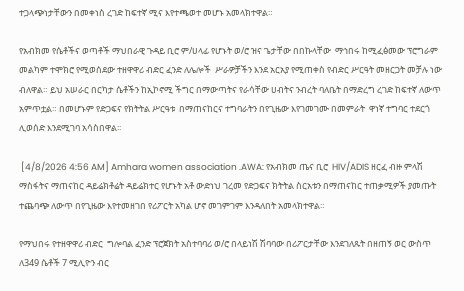ተጋላጭነታቸውን በመቀነስ ረገድ ከፍተኛ ሚና እየተጫወተ መሆኑ አመላክተዋል።

የአብክመ የሴቶችና ወጣቶች ማህበራዊ ጉዳይ ቢሮ ም/ሀላፊ የሆኑት ወ/ሮ ዝና ጌታቸው በበኩላቸው  ማኅበሩ ከሚፈፅመው ፕሮግራም መልካም ተሞክሮ የሚወሰደው ተዘዋዋሪ ብድር ፈንድ ለሌሎች  ሥራዎቻችን እንደ አርአያ የሚጠቀስ የብድር ሥርዓት መዘርጋት መቻሉ ነው ብለዋል። ይህ አሠራር በርካታ ሴቶችን ከኢኮኖሚ ችግር በማውጣትና የራሳቸው ሀብትና ንብረት ባለቤት በማድረግ ረገድ ከፍተኛ ለውጥ አምጥቷል። በመሆኑም የድጋፍና የክትትል ሥርዓቱ  በማጠናከርና ተግባራትን በየጊዜው እየገመገሙ በመምራት  ዋነኛ ተግባር ተደርጎ ሊወሰድ እንደሚገባ አሳስበዋል፡፡

 [4/8/2026 4:56 AM] Amhara women association .AWA: የአብክመ ጤና ቢሮ  HIV/ADIS ዘርፈ ብዙ ምላሽ ማስፋትና ማጠናከር ዳይሬክቶሬት ዳይሬክተር የሆኑት አቶ ውድነህ ገረመ የድጋፍና ክትትል ስርአቱን በማጠናከር ተጠቃሚዎች ያመጡት ተጨባጭ ለውጥ በየጊዜው እየተመዘገበ የሪፖርት አካል ሆኖ መገምገም እንዳለበት አመላክተዋል።

የማህበሩ የተዘዋዋሪ ብድር  ግሎባል ፈንድ ፕሮጀክት አስተባባሪ ወ/ሮ በላይነሽ ሽባባው በሪፖርታቸው እንደገለጹት በዘጠኝ ወር ውስጥ ለ349 ሴቶች 7 ሚሊዮን ብር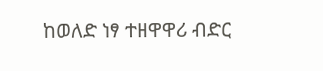ከወለድ ነፃ ተዘዋዋሪ ብድር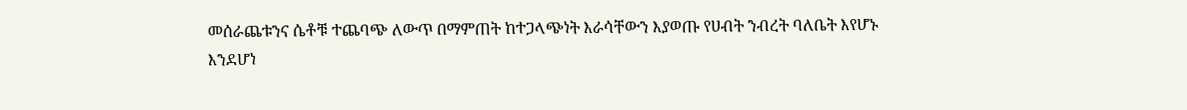መሰራጨቱንና ሴቶቹ ተጨባጭ ለውጥ በማምጠት ከተጋላጭነት እራሳቸውን እያወጡ የሀብት ንብረት ባለቤት እየሆኑ እንደሆነ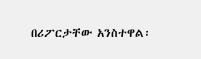በሪፖርታቸው አንስተዋል፡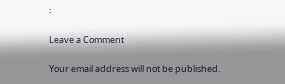፡

Leave a Comment

Your email address will not be published.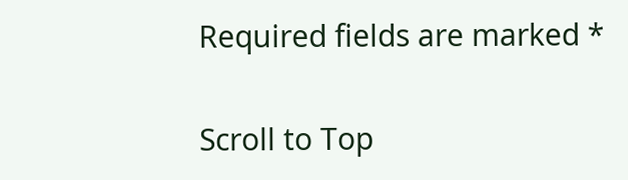Required fields are marked *

Scroll to Top